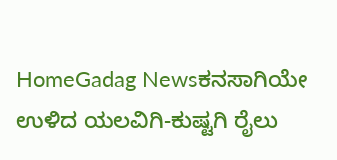HomeGadag Newsಕನಸಾಗಿಯೇ ಉಳಿದ ಯಲವಿಗಿ-ಕುಷ್ಟಗಿ ರೈಲು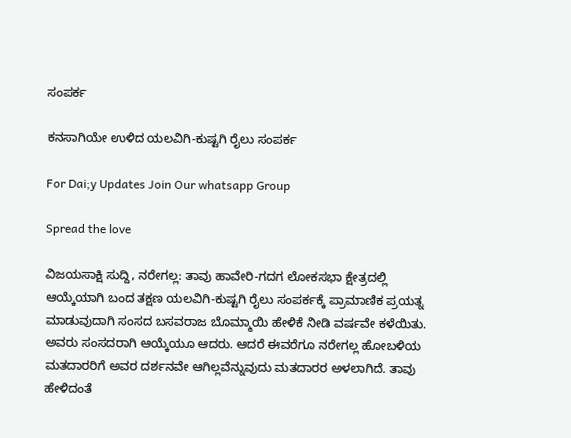ಸಂಪರ್ಕ

ಕನಸಾಗಿಯೇ ಉಳಿದ ಯಲವಿಗಿ-ಕುಷ್ಟಗಿ ರೈಲು ಸಂಪರ್ಕ

For Dai;y Updates Join Our whatsapp Group

Spread the love

ವಿಜಯಸಾಕ್ಷಿ ಸುದ್ದಿ, ನರೇಗಲ್ಲ: ತಾವು ಹಾವೇರಿ-ಗದಗ ಲೋಕಸಭಾ ಕ್ಷೇತ್ರದಲ್ಲಿ ಆಯ್ಕೆಯಾಗಿ ಬಂದ ತಕ್ಷಣ ಯಲವಿಗಿ-ಕುಷ್ಟಗಿ ರೈಲು ಸಂಪರ್ಕಕ್ಕೆ ಪ್ರಾಮಾಣಿಕ ಪ್ರಯತ್ನ ಮಾಡುವುದಾಗಿ ಸಂಸದ ಬಸವರಾಜ ಬೊಮ್ಮಾಯಿ ಹೇಳಿಕೆ ನೀಡಿ ವರ್ಷವೇ ಕಳೆಯಿತು. ಅವರು ಸಂಸದರಾಗಿ ಆಯ್ಕೆಯೂ ಆದರು. ಆದರೆ ಈವರೆಗೂ ನರೇಗಲ್ಲ ಹೋಬಳಿಯ ಮತದಾರರಿಗೆ ಅವರ ದರ್ಶನವೇ ಆಗಿಲ್ಲವೆನ್ನುವುದು ಮತದಾರರ ಅಳಲಾಗಿದೆ. ತಾವು ಹೇಳಿದಂತೆ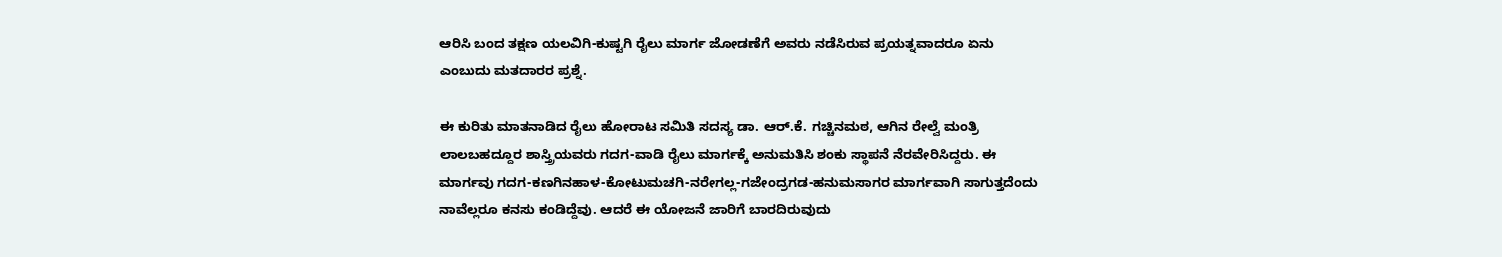ಆರಿಸಿ ಬಂದ ತಕ್ಷಣ ಯಲವಿಗಿ-ಕುಷ್ಟಗಿ ರೈಲು ಮಾರ್ಗ ಜೋಡಣೆಗೆ ಅವರು ನಡೆಸಿರುವ ಪ್ರಯತ್ನವಾದರೂ ಏನು ಎಂಬುದು ಮತದಾರರ ಪ್ರಶ್ನೆ.

ಈ ಕುರಿತು ಮಾತನಾಡಿದ ರೈಲು ಹೋರಾಟ ಸಮಿತಿ ಸದಸ್ಯ ಡಾ. ಆರ್.ಕೆ. ಗಚ್ಚಿನಮಠ, ಆಗಿನ ರೇಲ್ವೆ ಮಂತ್ರಿ ಲಾಲಬಹದ್ದೂರ ಶಾಸ್ತ್ರಿಯವರು ಗದಗ-ವಾಡಿ ರೈಲು ಮಾರ್ಗಕ್ಕೆ ಅನುಮತಿಸಿ ಶಂಕು ಸ್ಥಾಪನೆ ನೆರವೇರಿಸಿದ್ದರು. ಈ ಮಾರ್ಗವು ಗದಗ-ಕಣಗಿನಹಾಳ-ಕೋಟುಮಚಗಿ-ನರೇಗಲ್ಲ-ಗಜೇಂದ್ರಗಡ-ಹನುಮಸಾಗರ ಮಾರ್ಗವಾಗಿ ಸಾಗುತ್ತದೆಂದು ನಾವೆಲ್ಲರೂ ಕನಸು ಕಂಡಿದ್ದೆವು. ಆದರೆ ಈ ಯೋಜನೆ ಜಾರಿಗೆ ಬಾರದಿರುವುದು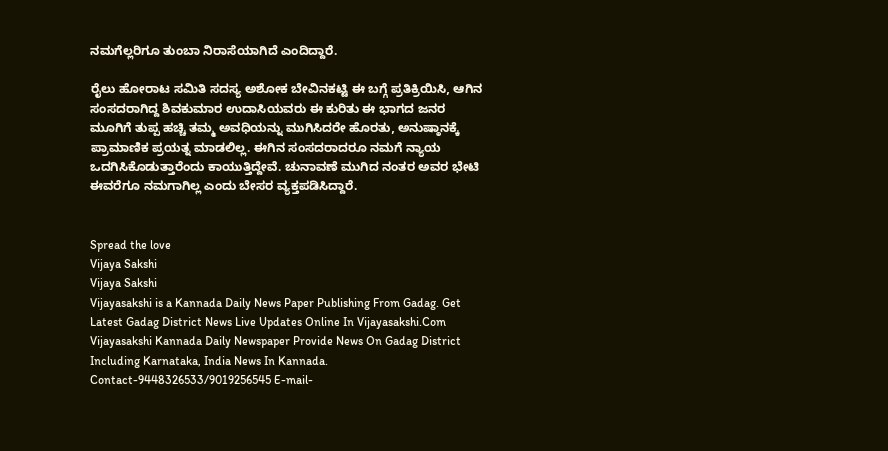ನಮಗೆಲ್ಲರಿಗೂ ತುಂಬಾ ನಿರಾಸೆಯಾಗಿದೆ ಎಂದಿದ್ದಾರೆ.

ರೈಲು ಹೋರಾಟ ಸಮಿತಿ ಸದಸ್ಯ ಅಶೋಕ ಬೇವಿನಕಟ್ಟಿ ಈ ಬಗ್ಗೆ ಪ್ರತಿಕ್ರಿಯಿಸಿ, ಆಗಿನ ಸಂಸದರಾಗಿದ್ದ ಶಿವಕುಮಾರ ಉದಾಸಿಯವರು ಈ ಕುರಿತು ಈ ಭಾಗದ ಜನರ ಮೂಗಿಗೆ ತುಪ್ಪ ಹಚ್ಚಿ ತಮ್ಮ ಅವಧಿಯನ್ನು ಮುಗಿಸಿದರೇ ಹೊರತು, ಅನುಷ್ಠಾನಕ್ಕೆ ಪ್ರಾಮಾಣಿಕ ಪ್ರಯತ್ನ ಮಾಡಲಿಲ್ಲ. ಈಗಿನ ಸಂಸದರಾದರೂ ನಮಗೆ ನ್ಯಾಯ ಒದಗಿಸಿಕೊಡುತ್ತಾರೆಂದು ಕಾಯುತ್ತಿದ್ದೇವೆ. ಚುನಾವಣೆ ಮುಗಿದ ನಂತರ ಅವರ ಭೇಟಿ ಈವರೆಗೂ ನಮಗಾಗಿಲ್ಲ ಎಂದು ಬೇಸರ ವ್ಯಕ್ತಪಡಿಸಿದ್ದಾರೆ.


Spread the love
Vijaya Sakshi
Vijaya Sakshi
Vijayasakshi is a Kannada Daily News Paper Publishing From Gadag. Get Latest Gadag District News Live Updates Online In Vijayasakshi.Com Vijayasakshi Kannada Daily Newspaper Provide News On Gadag District Including Karnataka, India News In Kannada. Contact-9448326533/9019256545 E-mail-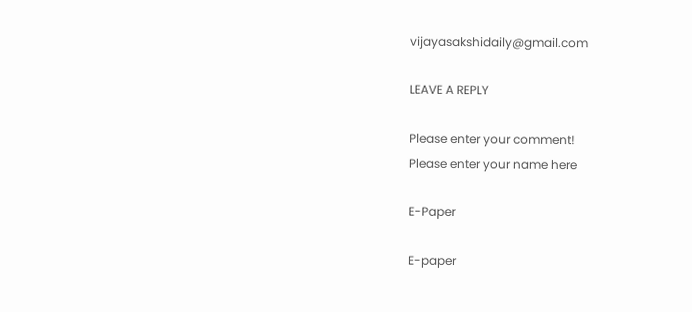vijayasakshidaily@gmail.com

LEAVE A REPLY

Please enter your comment!
Please enter your name here

E-Paper

E-paper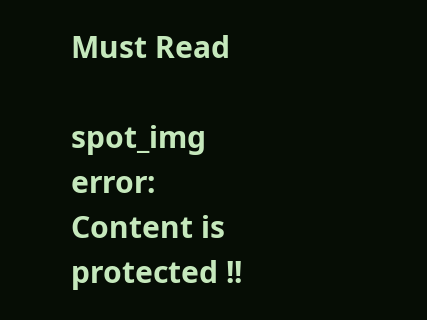Must Read

spot_img
error: Content is protected !!